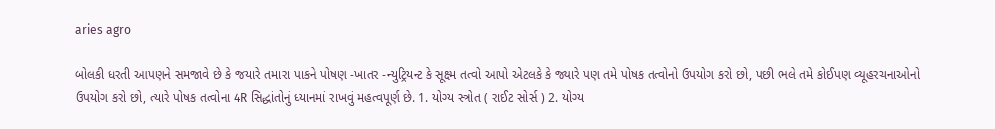aries agro

બોલકી ધરતી આપણને સમજાવે છે કે જયારે તમારા પાકને પોષણ -ખાતર -ન્યુટ્રિયન્ટ કે સૂક્ષ્મ તત્વો આપો એટલકે કે જ્યારે પણ તમે પોષક તત્વોનો ઉપયોગ કરો છો, પછી ભલે તમે કોઈપણ વ્યૂહરચનાઓનો ઉપયોગ કરો છો, ત્યારે પોષક તત્વોના 4R સિદ્ધાંતોનું ધ્યાનમાં રાખવું મહત્વપૂર્ણ છે. 1. યોગ્ય સ્ત્રોત ( રાઈટ સોર્સ ) 2. યોગ્ય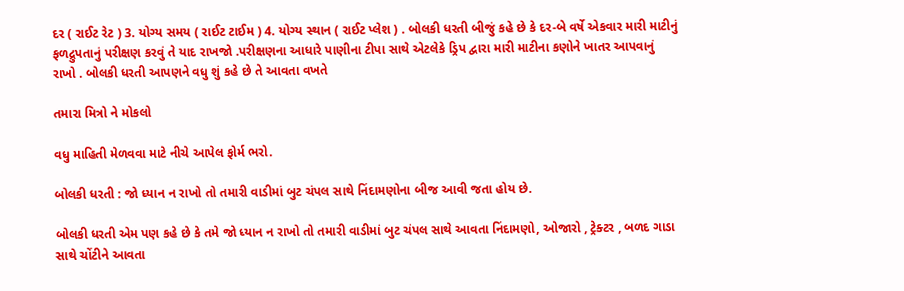દર ( રાઈટ રેટ ) 3. યોગ્ય સમય ( રાઈટ ટાઈમ ) 4. યોગ્ય સ્થાન ( રાઈટ પ્લેશ ) . બોલકી ધરતી બીજું કહે છે કે દર-બે વર્ષે એકવાર મારી માટીનું ફળદ્રુપતાનું પરીક્ષણ કરવું તે યાદ રાખજો .પરીક્ષણના આધારે પાણીના ટીપા સાથે એટલેકે ડ્રિપ દ્વારા મારી માટીના કણોને ખાતર આપવાનું રાખો . બોલકી ધરતી આપણને વધુ શું કહે છે તે આવતા વખતે

તમારા મિત્રો ને મોકલો

વધુ માહિતી મેળવવા માટે નીચે આપેલ ફોર્મ ભરો.

બોલકી ધરતી : જો ધ્યાન ન રાખો તો તમારી વાડીમાં બુટ ચંપલ સાથે નિંદામણોના બીજ આવી જતા હોય છે.

બોલકી ધરતી એમ પણ કહે છે કે તમે જો ધ્યાન ન રાખો તો તમારી વાડીમાં બુટ ચંપલ સાથે આવતા નિંદામણો, ઓજારો , ટ્રેક્ટર , બળદ ગાડા સાથે ચોંટીને આવતા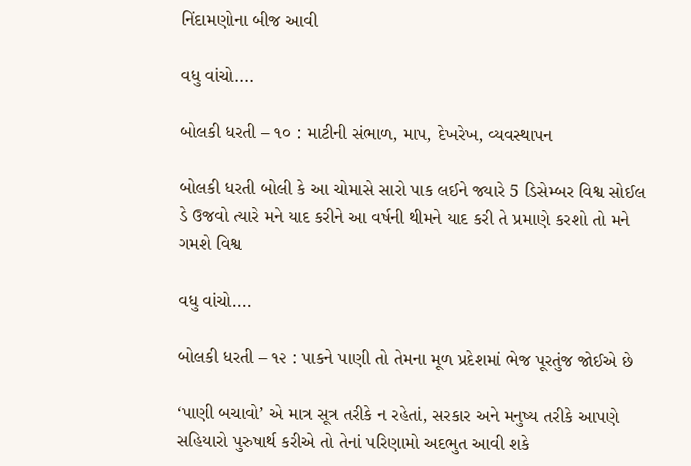નિંદામણોના બીજ આવી

વધુ વાંચો....

બોલકી ધરતી – ૧૦ : માટીની સંભાળ, માપ, દેખરેખ, વ્યવસ્થાપન

બોલકી ધરતી બોલી કે આ ચોમાસે સારો પાક લઈને જ્યારે 5 ડિસેમ્બર વિશ્વ સોઈલ ડે ઉજવો ત્યારે મને યાદ કરીને આ વર્ષની થીમને યાદ કરી તે પ્રમાણે કરશો તો મને ગમશે વિશ્વ

વધુ વાંચો....

બોલકી ધરતી – ૧૨ : પાકને પાણી તો તેમના મૂળ પ્રદેશમાં ભેજ પૂરતુંજ જોઈએ છે

‘પાણી બચાવો’ એ માત્ર સૂત્ર તરીકે ન રહેતાં, સરકાર અને મનુષ્ય તરીકે આપણે સહિયારો પુરુષાર્થ કરીએ તો તેનાં પરિણામો અદભુત આવી શકે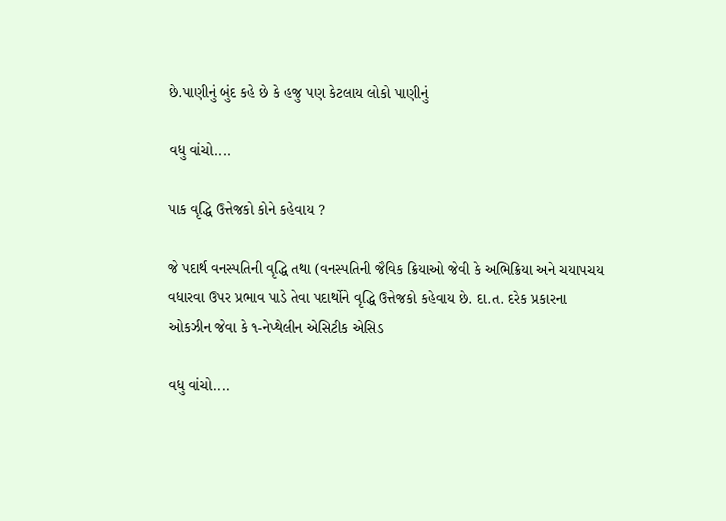છે.પાણીનું બુંદ કહે છે કે હજુ પણ કેટલાય લોકો પાણીનું

વધુ વાંચો....

પાક વૃદ્ધિ ઉત્તેજકો કોને કહેવાય ?

જે પદાર્થ વનસ્પતિની વૃદ્ધિ તથા (વનસ્પતિની જૈવિક ક્રિયાઓ જેવી કે અભિક્રિયા અને ચયાપચય વધારવા ઉપર પ્રભાવ પાડે તેવા પદાર્થોને વૃદ્ધિ ઉત્તેજકો કહેવાય છે. દા.ત. દરેક પ્રકારના ઓકઝીન જેવા કે ૧-નેપ્થેલીન એસિટીક એસિડ

વધુ વાંચો....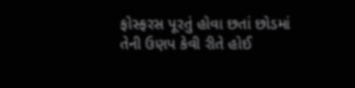ફોસ્ફરસ પૂરતું હોવા છતાં છોડમાં તેની ઉણપ કેવી રીતે હોઈ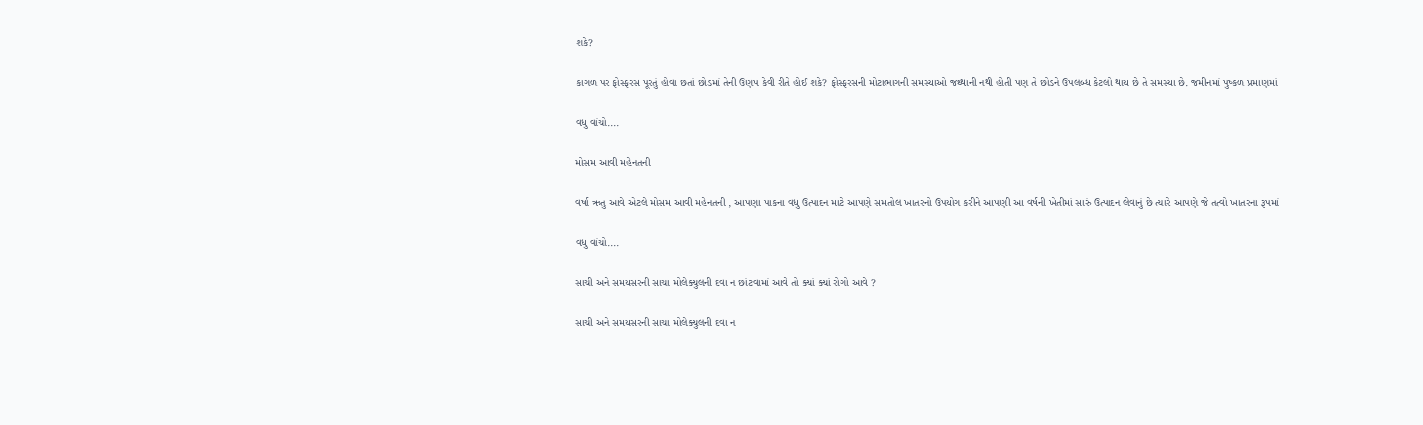શકે?

કાગળ પર ફોસ્ફરસ પૂરતું હોવા છતાં છોડમાં તેની ઉણપ કેવી રીતે હોઈ શકે? ફોસ્ફરસની મોટાભાગની સમસ્યાઓ જથ્થાની નથી હોતી પણ તે છોડને ઉપલબ્ધ કેટલો થાય છે તે સમસ્યા છે. જમીનમાં પુષ્કળ પ્રમાણમાં

વધુ વાંચો....

મોસમ આવી મહેનતની

વર્ષા ઋતુ આવે એટલે મોસમ આવી મહેનતની , આપણા પાકના વધુ ઉત્પાદન માટે આપણે સમતોલ ખાતરનો ઉપયોગ કરીને આપણી આ વર્ષની ખેતીમાં સારું ઉત્પાદન લેવાનું છે ત્યારે આપણે જે તત્વો ખાતરના રૂપમાં

વધુ વાંચો....

સાચી અને સમયસરની સાચા મોલેક્યુલની દવા ન છાંટવામાં આવે તો ક્યાં ક્યાં રોગો આવે ?

સાચી અને સમયસરની સાચા મોલેક્યુલની દવા ન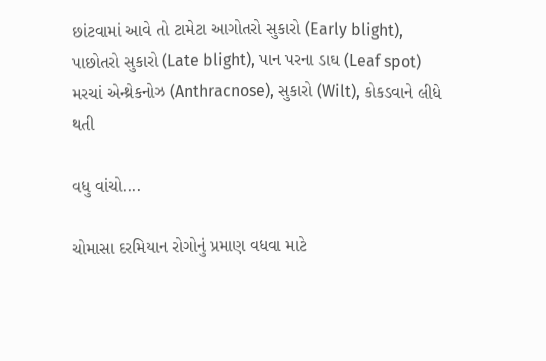છાંટવામાં આવે તો ટામેટા આગોતરો સુકારો (Early blight), પાછોતરો સુકારો (Late blight), પાન પરના ડાઘ (Leaf spot) મરચાં એન્થ્રેકનોઝ (Anthracnose), સુકારો (Wilt), કોકડવાને લીધે થતી

વધુ વાંચો....

ચોમાસા દરમિયાન રોગોનું પ્રમાણ વધવા માટે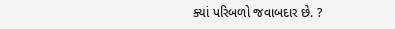ક્યાં પરિબળો જવાબદાર છે. ?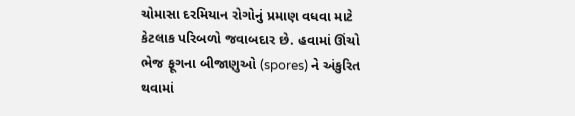ચોમાસા દરમિયાન રોગોનું પ્રમાણ વધવા માટે કેટલાક પરિબળો જવાબદાર છે. હવામાં ઊંચો ભેજ ફૂગના બીજાણુઓ (spores) ને અંકુરિત થવામાં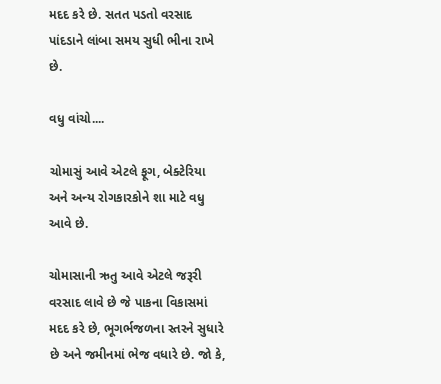મદદ કરે છે. સતત પડતો વરસાદ પાંદડાને લાંબા સમય સુધી ભીના રાખે છે.

વધુ વાંચો....

ચોમાસું આવે એટલે ફૂગ, બેક્ટેરિયા અને અન્ય રોગકારકોને શા માટે વધુ આવે છે.

ચોમાસાની ઋતુ આવે એટલે જરૂરી વરસાદ લાવે છે જે પાકના વિકાસમાં મદદ કરે છે, ભૂગર્ભજળના સ્તરને સુધારે છે અને જમીનમાં ભેજ વધારે છે. જો કે,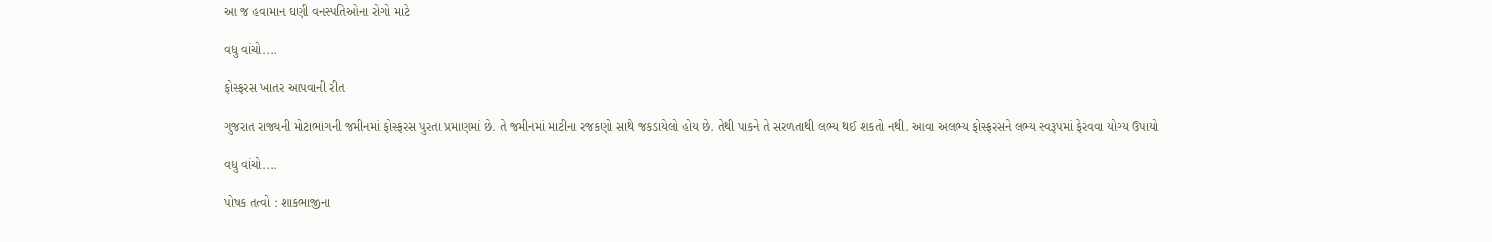આ જ હવામાન ઘણી વનસ્પતિઓના રોગો માટે

વધુ વાંચો....

ફોસ્ફરસ ખાતર આપવાની રીત

ગુજરાત રાજ્યની મોટાભાગની જમીનમાં ફોસ્ફરસ પુરતા પ્રમાણમાં છે. તે જમીનમાં માટીના રજકણો સાથે જકડાયેલો હોય છે. તેથી પાકને તે સરળતાથી લભ્ય થઈ શકતો નથી. આવા અલભ્ય ફોસ્ફરસને લભ્ય સ્વરૂપમાં ફેરવવા યોગ્ય ઉપાયો

વધુ વાંચો....

પોષક તત્વો : શાકભાજીના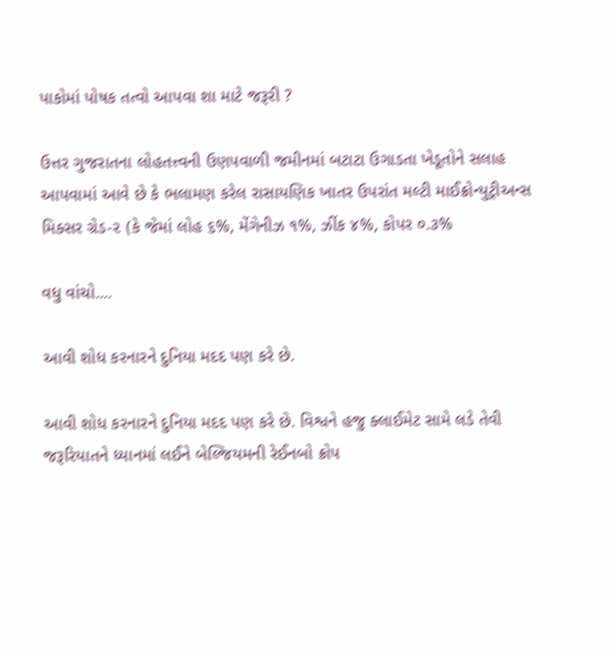પાકોમાં પોષક તત્વો આપવા શા માટે જરૂરી ?

ઉત્તર ગુજરાતના લોહતત્ત્વની ઉણપવાળી જમીનમાં બટાટા ઉગાડતા ખેડૂતોને સલાહ આપવામાં આવે છે કે ભલામણ કરેલ રાસાયણિક ખાતર ઉપરાંત મલ્ટી માઈક્રોન્યુટ્રીઅન્સ મિક્સર ગ્રેડ-૨ (કે જેમાં લોહ ૬%, મેંગેનીઝ ૧%, ઝીંક ૪%, કોપર ૦.૩%

વધુ વાંચો....

આવી શોધ કરનારને દુનિયા મદદ પણ કરે છે.

આવી શોધ કરનારને દુનિયા મદદ પણ કરે છે. વિશ્વને હજુ ક્લાઈમેટ સામે લડે તેવી જરૂરિયાતને ધ્યાનમાં લઈને બેલ્જિયમની રેઈનબો ક્રોપ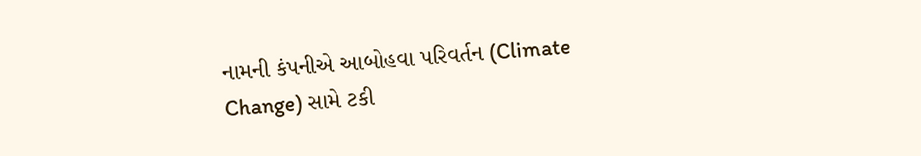નામની કંપનીએ આબોહવા પરિવર્તન (Climate Change) સામે ટકી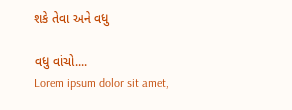શકે તેવા અને વધુ

વધુ વાંચો....
Lorem ipsum dolor sit amet,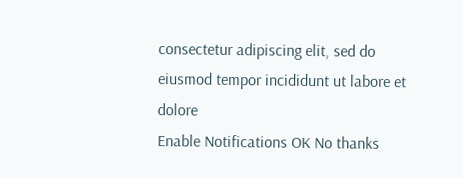consectetur adipiscing elit, sed do eiusmod tempor incididunt ut labore et dolore
Enable Notifications OK No thanks